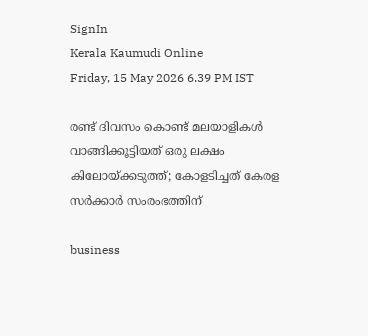SignIn
Kerala Kaumudi Online
Friday, 15 May 2026 6.39 PM IST

രണ്ട് ദിവസം കൊണ്ട് മലയാളികള്‍ വാങ്ങിക്കൂട്ടിയത് ഒരു ലക്ഷം കിലോയ്ക്കടുത്ത്; കോളടിച്ചത് കേരള സര്‍ക്കാര്‍ സംരംഭത്തിന്

business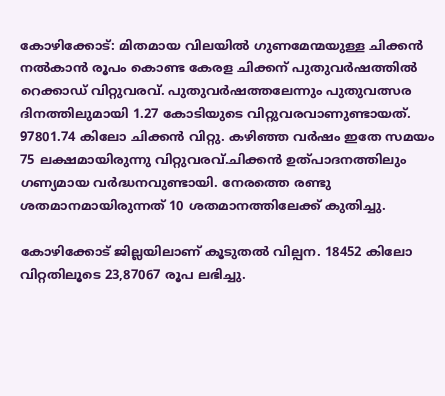കോഴിക്കോട്: മിതമായ വിലയില്‍ ഗുണമേന്മയുള്ള ചിക്കന്‍ നല്‍കാന്‍ രൂപം കൊണ്ട കേരള ചിക്കന് പുതുവര്‍ഷത്തില്‍ റെക്കാഡ് വിറ്റുവരവ്. പുതുവര്‍ഷത്തലേന്നും പുതുവത്സര ദിനത്തിലുമായി 1.27 കോടിയുടെ വിറ്റുവരവാണുണ്ടായത്. 97801.74 കിലോ ചിക്കന്‍ വിറ്റു. കഴിഞ്ഞ വര്‍ഷം ഇതേ സമയം 75 ലക്ഷമായിരുന്നു വിറ്റുവരവ്.ചിക്കന്‍ ഉത്പാദനത്തിലും ഗണ്യമായ വര്‍ദ്ധനവുണ്ടായി. നേരത്തെ രണ്ടു ശതമാനമായിരുന്നത് 10 ശതമാനത്തിലേക്ക് കുതിച്ചു.

കോഴിക്കോട് ജില്ലയിലാണ് കൂടുതല്‍ വില്പന. 18452 കിലോ വിറ്റതിലൂടെ 23,87067 രൂപ ലഭിച്ചു.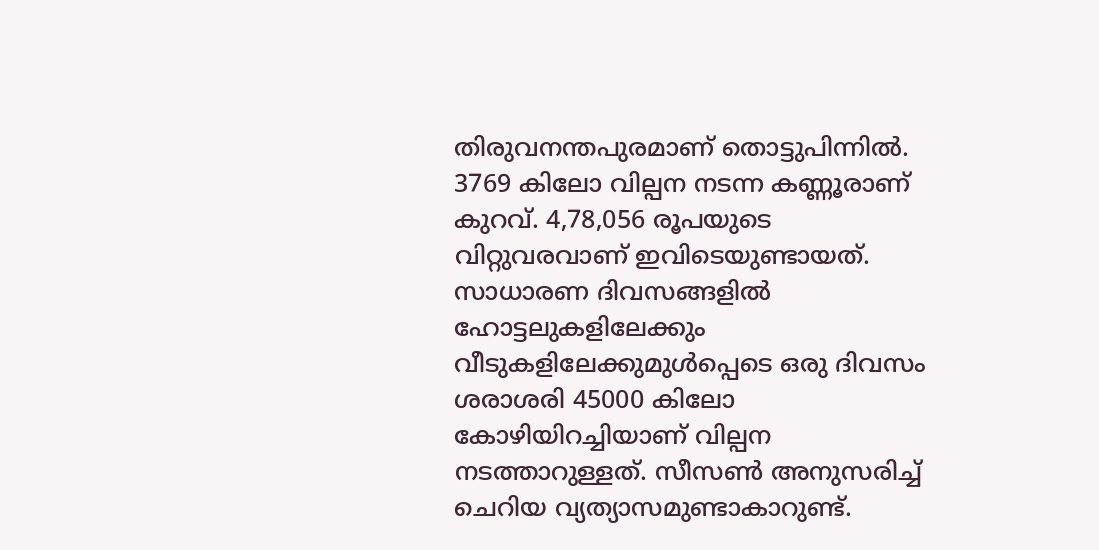തിരുവനന്തപുരമാണ് തൊട്ടുപിന്നില്‍. 3769 കിലോ വില്പന നടന്ന കണ്ണൂരാണ് കുറവ്. 4,78,056 രൂപയുടെ വിറ്റുവരവാണ് ഇവിടെയുണ്ടായത്. സാധാരണ ദിവസങ്ങളില്‍ ഹോട്ടലുകളിലേക്കും വീടുകളിലേക്കുമുള്‍പ്പെടെ ഒരു ദിവസം ശരാശരി 45000 കിലോ കോഴിയിറച്ചിയാണ് വില്പന നടത്താറുള്ളത്. സീസണ്‍ അനുസരിച്ച് ചെറിയ വ്യത്യാസമുണ്ടാകാറുണ്ട്.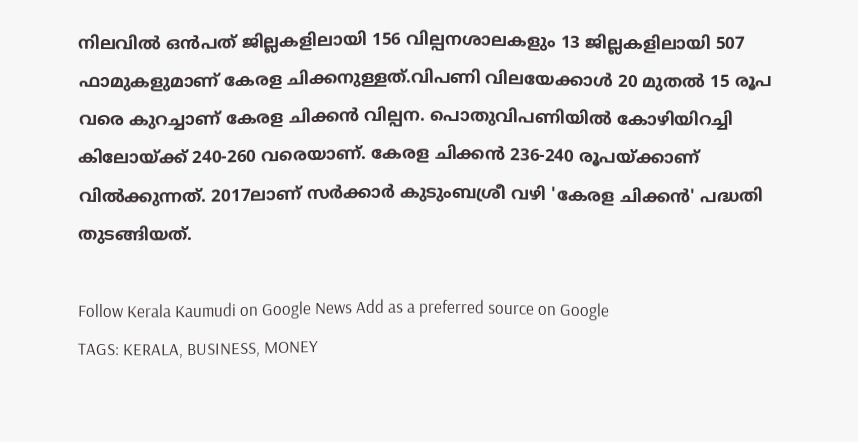നിലവില്‍ ഒന്‍പത് ജില്ലകളിലായി 156 വില്പനശാലകളും 13 ജില്ലകളിലായി 507 ഫാമുകളുമാണ് കേരള ചിക്കനുള്ളത്.വിപണി വിലയേക്കാള്‍ 20 മുതല്‍ 15 രൂപ വരെ കുറച്ചാണ് കേരള ചിക്കന്‍ വില്പന. പൊതുവിപണിയില്‍ കോഴിയിറച്ചി കിലോയ്ക്ക് 240-260 വരെയാണ്. കേരള ചിക്കന്‍ 236-240 രൂപയ്ക്കാണ് വില്‍ക്കുന്നത്. 2017ലാണ് സര്‍ക്കാര്‍ കുടുംബശ്രീ വഴി 'കേരള ചിക്കന്‍' പദ്ധതി തുടങ്ങിയത്.

Follow Kerala Kaumudi on Google News Add as a preferred source on Google
TAGS: KERALA, BUSINESS, MONEY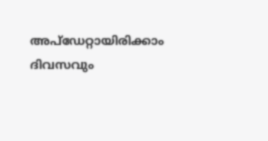അപ്ഡേറ്റായിരിക്കാം ദിവസവും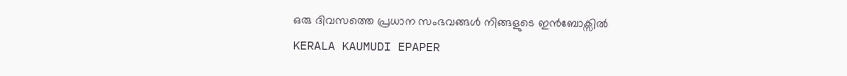ഒരു ദിവസത്തെ പ്രധാന സംഭവങ്ങൾ നിങ്ങളുടെ ഇൻബോക്സിൽ
KERALA KAUMUDI EPAPER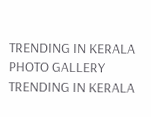TRENDING IN KERALA
PHOTO GALLERY
TRENDING IN KERALA